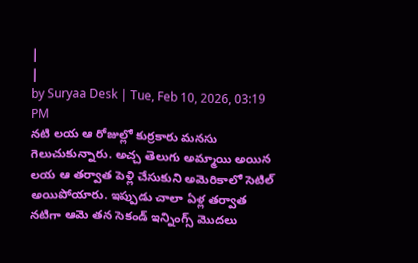|
|
by Suryaa Desk | Tue, Feb 10, 2026, 03:19 PM
నటి లయ ఆ రోజుల్లో కుర్రకారు మనసు గెలుచుకున్నారు. అచ్చ తెలుగు అమ్మాయి అయిన లయ ఆ తర్వాత పెళ్లి చేసుకుని అమెరికాలో సెటిల్ అయిపోయారు. ఇప్పుడు చాలా ఏళ్ల తర్వాత నటిగా ఆమె తన సెకండ్ ఇన్నింగ్స్ మొదలు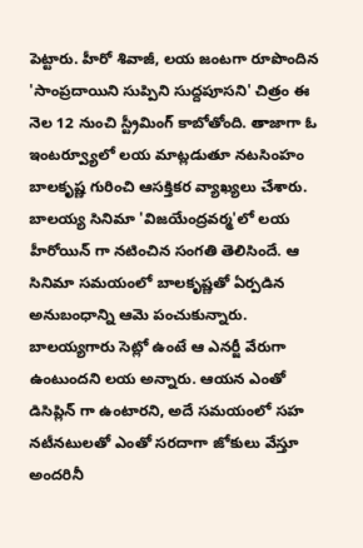పెట్టారు. హీరో శివాజీ, లయ జంటగా రూపొందిన 'సాంప్రదాయిని సుప్పిని సుద్దపూసని' చిత్రం ఈ నెల 12 నుంచి స్ట్రీమింగ్ కాబోతోంది. తాజాగా ఓ ఇంటర్వ్యూలో లయ మాట్లడుతూ నటసింహం బాలకృష్ణ గురించి ఆసక్తికర వ్యాఖ్యలు చేశారు. బాలయ్య సినిమా 'విజయేంద్రవర్మ'లో లయ హీరోయిన్ గా నటించిన సంగతి తెలిసిందే. ఆ సినిమా సమయంలో బాలకృష్ణతో ఏర్పడిన అనుబంధాన్ని ఆమె పంచుకున్నారు. బాలయ్యగారు సెట్లో ఉంటే ఆ ఎనర్జీ వేరుగా ఉంటుందని లయ అన్నారు. ఆయన ఎంతో డిసిప్లిన్ గా ఉంటారని, అదే సమయంలో సహ నటీనటులతో ఎంతో సరదాగా జోకులు వేస్తూ అందరినీ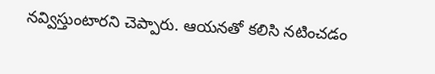నవ్విస్తుంటారని చెప్పారు. ఆయనతో కలిసి నటించడం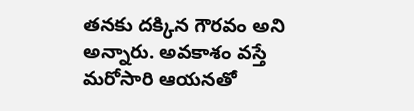తనకు దక్కిన గౌరవం అని అన్నారు. అవకాశం వస్తే మరోసారి ఆయనతో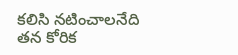కలిసి నటించాలనేది తన కోరిక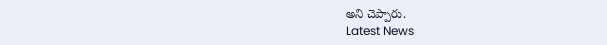అని చెప్పారు.
Latest News